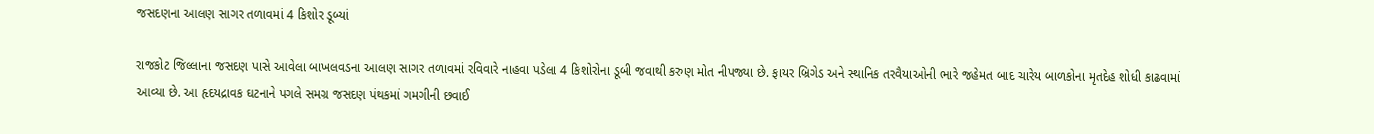જસદણના આલણ સાગર તળાવમાં 4 કિશોર ડૂબ્યાં

રાજકોટ જિલ્લાના જસદણ પાસે આવેલા બાખલવડના આલણ સાગર તળાવમાં રવિવારે નાહવા પડેલા 4 કિશોરોના ડૂબી જવાથી કરુણ મોત નીપજ્યા છે. ફાયર બ્રિગેડ અને સ્થાનિક તરવૈયાઓની ભારે જહેમત બાદ ચારેય બાળકોના મૃતદેહ શોધી કાઢવામાં આવ્યા છે. આ હૃદયદ્રાવક ઘટનાને પગલે સમગ્ર જસદણ પંથકમાં ગમગીની છવાઈ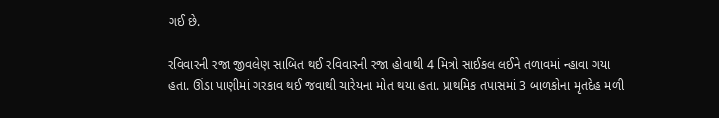ગઈ છે.

રવિવારની રજા જીવલેણ સાબિત થઈ રવિવારની રજા હોવાથી 4 મિત્રો સાઈકલ લઈને તળાવમાં ન્હાવા ગયા હતા. ઊંડા પાણીમાં ગરકાવ થઈ જવાથી ચારેયના મોત થયા હતા. પ્રાથમિક તપાસમાં 3 બાળકોના મૃતદેહ મળી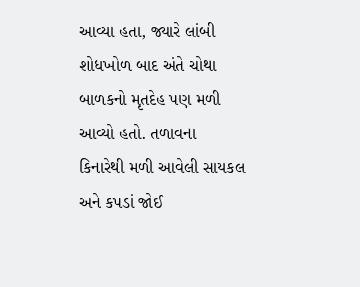આવ્યા હતા, જ્યારે લાંબી શોધખોળ બાદ અંતે ચોથા બાળકનો મૃતદેહ પણ મળી આવ્યો હતો. તળાવના કિનારેથી મળી આવેલી સાયકલ અને કપડાં જોઈ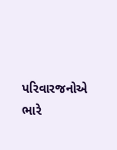પરિવારજનોએ ભારે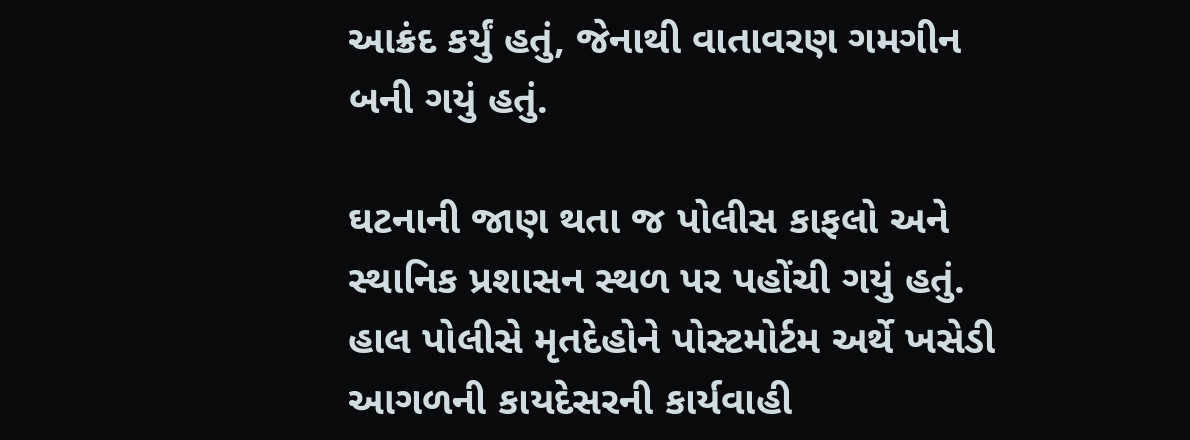આક્રંદ કર્યું હતું, જેનાથી વાતાવરણ ગમગીન બની ગયું હતું.

ઘટનાની જાણ થતા જ પોલીસ કાફલો અને સ્થાનિક પ્રશાસન સ્થળ પર પહોંચી ગયું હતું. હાલ પોલીસે મૃતદેહોને પોસ્ટમોર્ટમ અર્થે ખસેડી આગળની કાયદેસરની કાર્યવાહી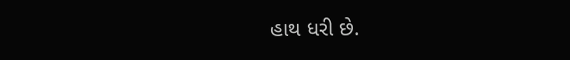હાથ ધરી છે.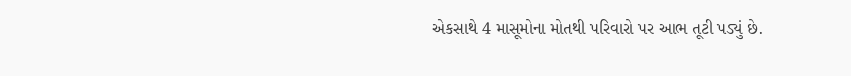એકસાથે 4 માસૂમોના મોતથી પરિવારો પર આભ તૂટી પડ્યું છે.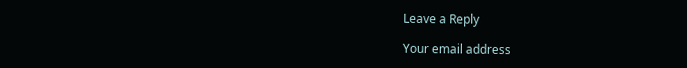Leave a Reply

Your email address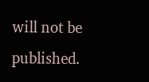will not be published.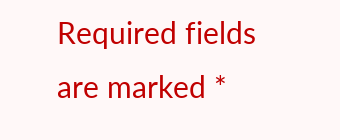Required fields are marked *